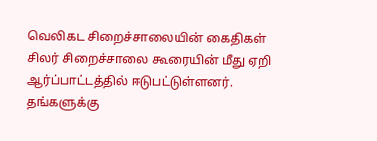வெலிகட சிறைச்சாலையின் கைதிகள் சிலர் சிறைச்சாலை கூரையின் மீது ஏறி ஆர்ப்பாட்டத்தில் ஈடுபட்டுள்ளனர்.
தங்களுக்கு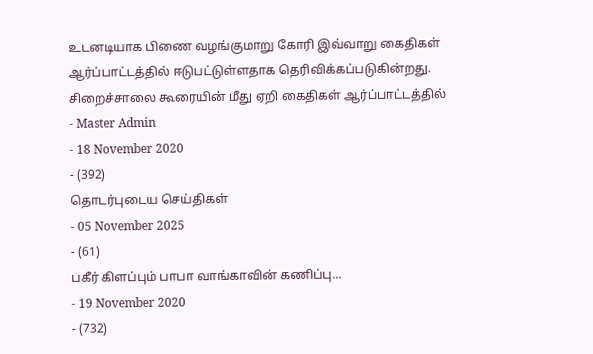உடனடியாக பிணை வழங்குமாறு கோரி இவ்வாறு கைதிகள் ஆர்ப்பாட்டத்தில் ஈடுபட்டுள்ளதாக தெரிவிக்கப்படுகின்றது.
சிறைச்சாலை கூரையின் மீது ஏறி கைதிகள் ஆர்ப்பாட்டத்தில்
- Master Admin
- 18 November 2020
- (392)
தொடர்புடைய செய்திகள்
- 05 November 2025
- (61)
பகீர் கிளப்பும் பாபா வாங்காவின் கணிப்பு...
- 19 November 2020
- (732)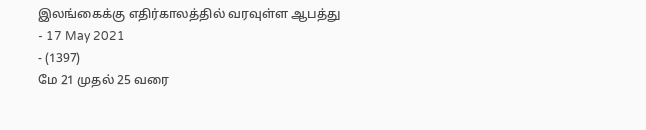இலங்கைக்கு எதிர்காலத்தில் வரவுள்ள ஆபத்து
- 17 May 2021
- (1397)
மே 21 முதல் 25 வரை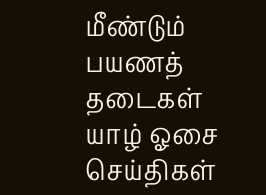மீண்டும் பயணத் தடைகள்
யாழ் ஓசை செய்திகள்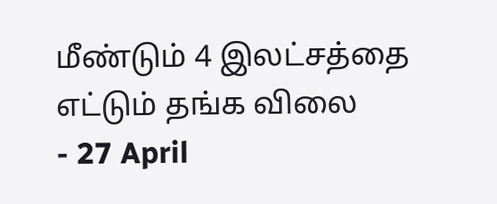மீண்டும் 4 இலட்சத்தை எட்டும் தங்க விலை
- 27 April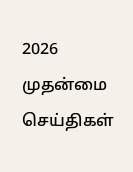2026
முதன்மை செய்திகள்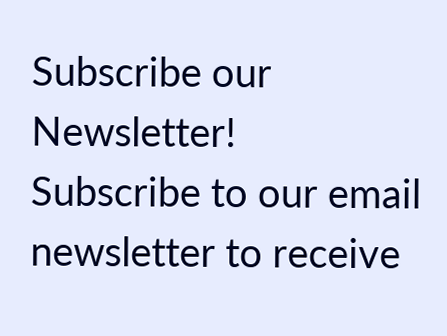Subscribe our Newsletter!
Subscribe to our email newsletter to receive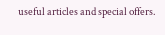useful articles and special offers.